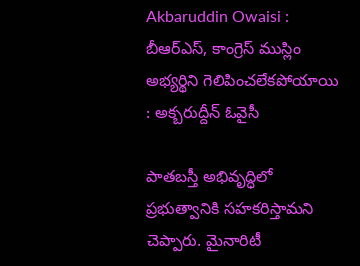Akbaruddin Owaisi : బీఆర్ఎస్, కాంగ్రెస్ ముస్లిం అభ్యర్థిని గెలిపించలేకపోయాయి : అక్బరుద్దీన్ ఓవైసీ

పాతబస్తీ అభివృద్ధిలో ప్రభుత్వానికి సహకరిస్తామని చెప్పారు. మైనారిటీ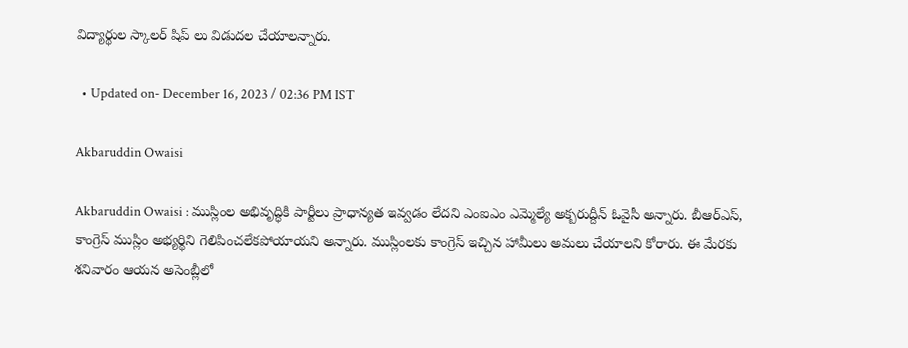విద్యార్థుల స్కాలర్ షిప్ లు విడుదల చేయాలన్నారు.

  • Updated on- December 16, 2023 / 02:36 PM IST

Akbaruddin Owaisi

Akbaruddin Owaisi : ముస్లింల అభివృద్ధికి పార్టీలు ప్రాధాన్యత ఇవ్వడం లేదని ఎంఐఎం ఎమ్మెల్యే అక్బరుద్దీన్ ఓవైసీ అన్నారు. బీఆర్ఎస్, కాంగ్రెస్ ముస్లిం అభ్యర్థిని గెలిపించలేకపోయాయని అన్నారు. ముస్లింలకు కాంగ్రెస్ ఇచ్చిన హామీలు అమలు చేయాలని కోరారు. ఈ మేరకు శనివారం ఆయన అసెంబ్లీలో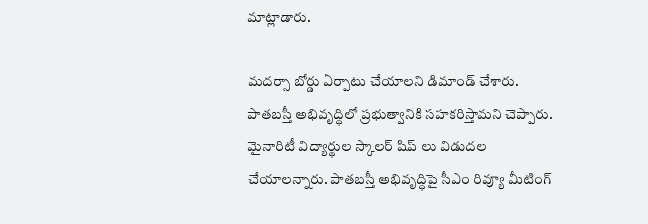మాట్లాడారు.

మదర్సా బోర్డు ఏర్పాటు చేయాలని డిమాండ్ చేశారు. పాతబస్తీ అభివృద్ధిలో ప్రభుత్వానికి సహకరిస్తామని చెప్పారు. మైనారిటీ విద్యార్థుల స్కాలర్ షిప్ లు విడుదల చేయాలన్నారు. పాతబస్తీ అభివృద్ధిపై సీఎం రివ్యూ మీటింగ్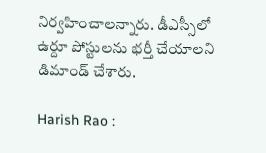నిర్వహించాలన్నారు. డీఎస్సీలో ఉర్దూ పోస్టులను భర్తీ చేయాలని డిమాండ్ చేశారు.

Harish Rao :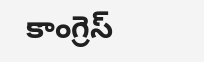కాంగ్రెస్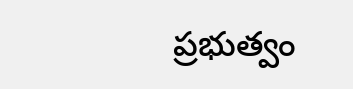ప్రభుత్వం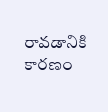రావడానికి కారణం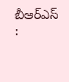బీఆర్ఎస్ :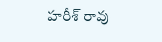హరీశ్ రావు